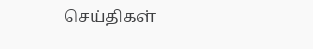செய்திகள்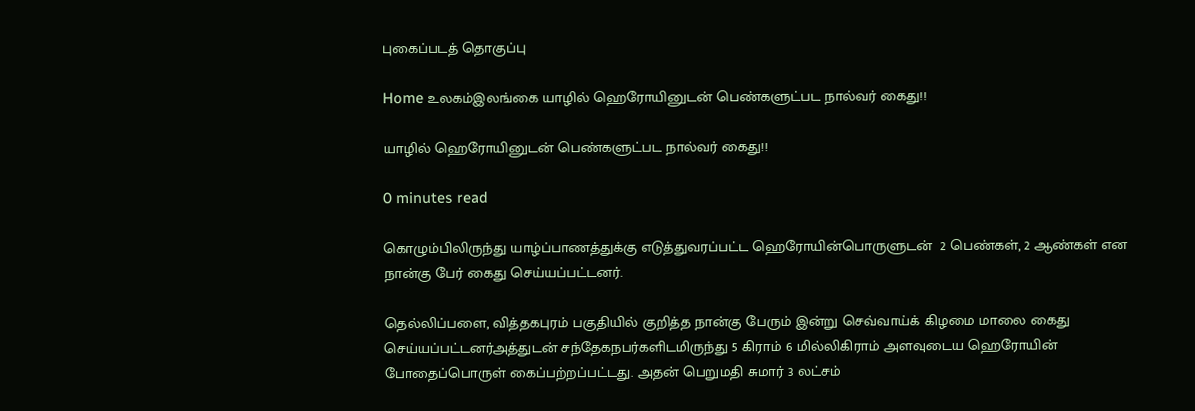புகைப்படத் தொகுப்பு

Home உலகம்இலங்கை யாழில் ஹெரோயினுடன் பெண்களுட்பட நால்வர் கைது!!

யாழில் ஹெரோயினுடன் பெண்களுட்பட நால்வர் கைது!!

0 minutes read

கொழும்பிலிருந்து யாழ்ப்பாணத்துக்கு எடுத்துவரப்பட்ட ஹெரோயின்பொருளுடன்  2 பெண்கள், 2 ஆண்கள் என நான்கு பேர் கைது செய்யப்பட்டனர்.

தெல்லிப்பளை, வித்தகபுரம் பகுதியில் குறித்த நான்கு பேரும் இன்று செவ்வாய்க் கிழமை மாலை கைது செய்யப்பட்டனர்அத்துடன் சந்தேகநபர்களிடமிருந்து 5 கிராம் 6 மில்லிகிராம் அளவுடைய ஹெரோயின் போதைப்பொருள் கைப்பற்றப்பட்டது. அதன் பெறுமதி சுமார் 3 லட்சம்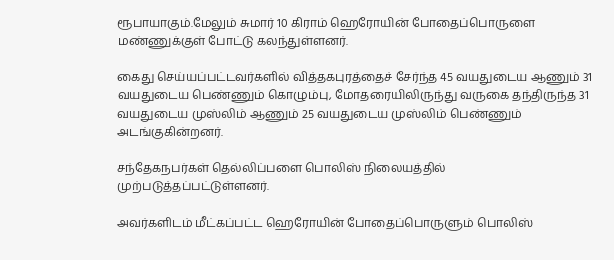ரூபாயாகும்.மேலும் சுமார் 10 கிராம் ஹெரோயின் போதைப்பொருளை மண்ணுக்குள் போட்டு கலந்துள்ளனர்.

கைது செய்யப்பட்டவர்களில் வித்தகபுரத்தைச் சேர்ந்த 45 வயதுடைய ஆணும் 31 வயதுடைய பெண்ணும் கொழும்பு, மோதரையிலிருந்து வருகை தந்திருந்த 31 வயதுடைய முஸ்லிம் ஆணும் 25 வயதுடைய முஸ்லிம் பெண்ணும் அடங்குகின்றனர்.

சந்தேகநபர்கள் தெல்லிப்பளை பொலிஸ் நிலையத்தில் முற்படுத்தப்பட்டுள்ளனர்.

அவர்களிடம் மீட்கப்பட்ட ஹெரோயின் போதைப்பொருளும் பொலிஸ்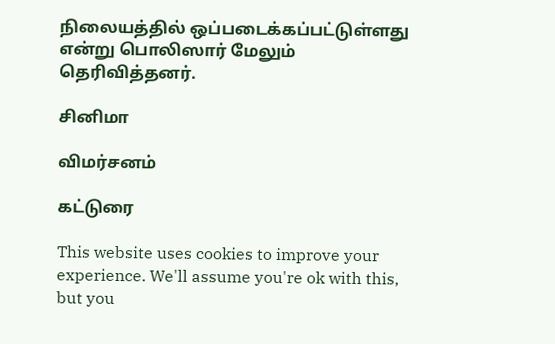நிலையத்தில் ஒப்படைக்கப்பட்டுள்ளது என்று பொலிஸார் மேலும் தெரிவித்தனர்.

சினிமா

விமர்சனம்

கட்டுரை

This website uses cookies to improve your experience. We'll assume you're ok with this, but you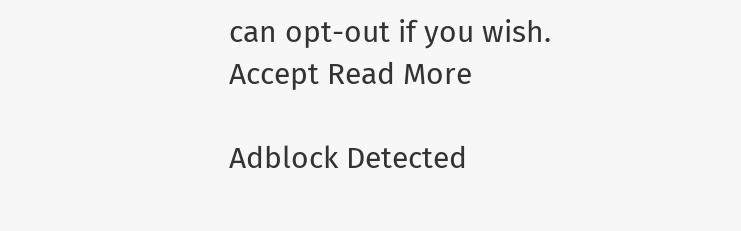can opt-out if you wish. Accept Read More

Adblock Detected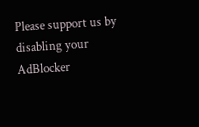Please support us by disabling your AdBlocker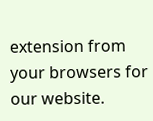extension from your browsers for our website.